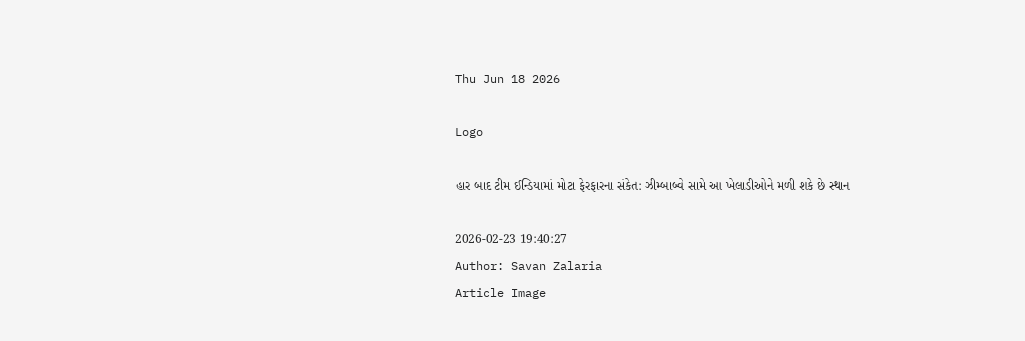Thu Jun 18 2026

Logo

હાર બાદ ટીમ ઈન્ડિયામાં મોટા ફેરફારના સંકેત: ઝીમ્બાબ્વે સામે આ ખેલાડીઓને મળી શકે છે સ્થાન

2026-02-23 19:40:27
Author: Savan Zalaria
Article Image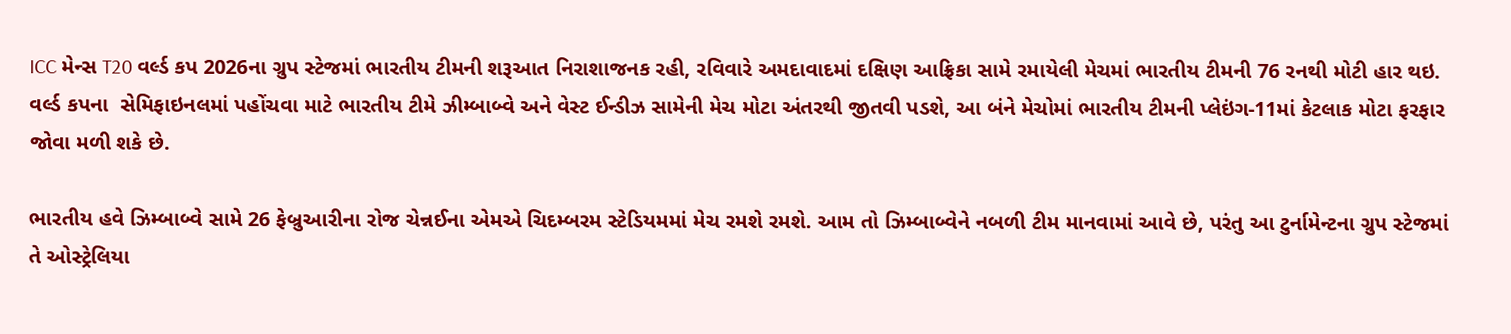ICC મેન્સ T20 વર્લ્ડ કપ 2026ના ગ્રુપ સ્ટેજમાં ભારતીય ટીમની શરૂઆત નિરાશાજનક રહી, રવિવારે અમદાવાદમાં દક્ષિણ આફ્રિકા સામે રમાયેલી મેચમાં ભારતીય ટીમની 76 રનથી મોટી હાર થઇ. વર્લ્ડ કપના  સેમિફાઇનલમાં પહોંચવા માટે ભારતીય ટીમે ઝીમ્બાબ્વે અને વેસ્ટ ઈન્ડીઝ સામેની મેચ મોટા અંતરથી જીતવી પડશે, આ બંને મેચોમાં ભારતીય ટીમની પ્લેઇંગ-11માં કેટલાક મોટા ફરફાર જોવા મળી શકે છે.

ભારતીય હવે ઝિમ્બાબ્વે સામે 26 ફેબ્રુઆરીના રોજ ચેન્નઈના એમએ ચિદમ્બરમ સ્ટેડિયમમાં મેચ રમશે રમશે. આમ તો ઝિમ્બાબ્વેને નબળી ટીમ માનવામાં આવે છે, પરંતુ આ ટુર્નામેન્ટના ગ્રુપ સ્ટેજમાં તે ઓસ્ટ્રેલિયા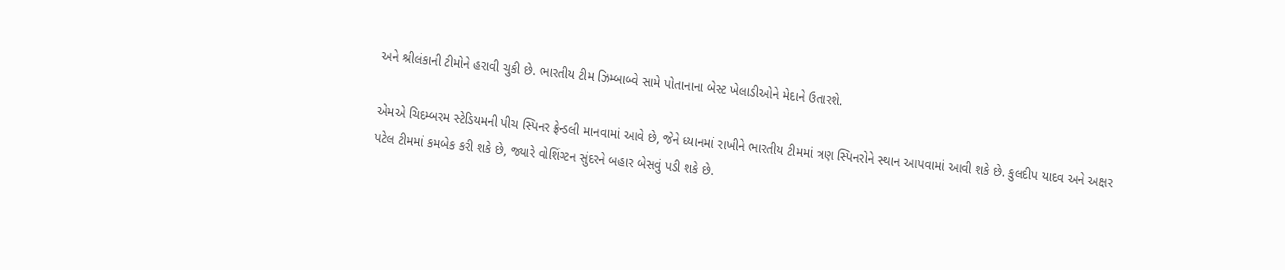અને શ્રીલંકાની ટીમોને હરાવી ચુકી છે. ભારતીય ટીમ ઝિમ્બાબ્વે સામે પોતાનાના બેસ્ટ ખેલાડીઓને મેદાને ઉતારશે.

એમએ ચિદમ્બરમ સ્ટેડિયમની પીચ સ્પિનર ફ્રેન્ડલી માનવામાં આવે છે, જેને ધ્યાનમાં રાખીને ભારતીય ટીમમાં ત્રણ સ્પિનરોને સ્થાન આપવામાં આવી શકે છે. કુલદીપ યાદવ અને અક્ષર પટેલ ટીમમાં કમબેક કરી શકે છે, જ્યારે વોશિંગ્ટન સુંદરને બહાર બેસવું પડી શકે છે.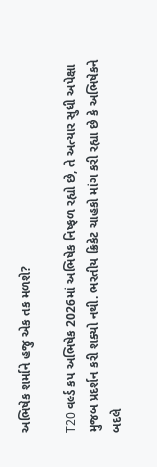અભિષેક શર્માને હજુ એક તક મળશે?

T20 વર્લ્ડ કપ અભિષેક 2026માં અભિષેક નિષ્ફળ રહ્યો છે, તે અત્યાર સુધી અપેક્ષા મુજબ પ્રદર્શન કરી શક્યો નથી. ભરતીય ક્રિકેટ ચાહકો માંગ કરી રહ્યા છે કે અભિષેકને બદલે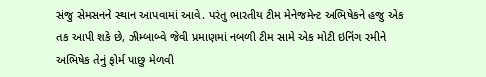સંજુ સેમસનને સ્થાન આપવામાં આવે. પરંતુ ભારતીય ટીમ મેનેજમેન્ટ અભિષેકને હજુ એક તક આપી શકે છે, ઝીમ્બાબ્વે જેવી પ્રમાણમાં નબળી ટીમ સામે એક મોટી ઇનિંગ રમીને અભિષેક તેનું ફોર્મ પાછુ મેળવી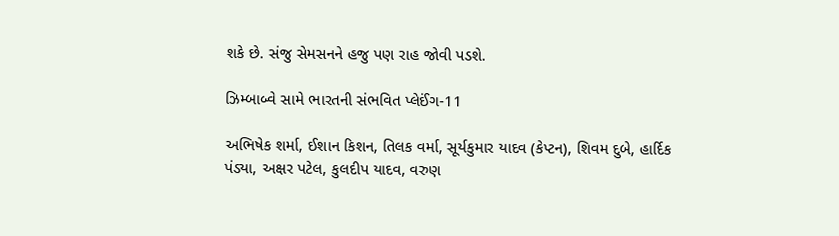શકે છે. સંજુ સેમસનને હજુ પણ રાહ જોવી પડશે.

ઝિમ્બાબ્વે સામે ભારતની સંભવિત પ્લેઈંગ-11

અભિષેક શર્મા, ઈશાન કિશન, તિલક વર્મા, સૂર્યકુમાર યાદવ (કેપ્ટન), શિવમ દુબે, હાર્દિક પંડ્યા, અક્ષર પટેલ, કુલદીપ યાદવ, વરુણ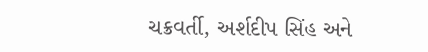ચક્રવર્તી, અર્શદીપ સિંહ અને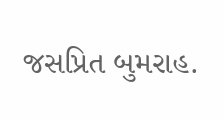જસપ્રિત બુમરાહ.